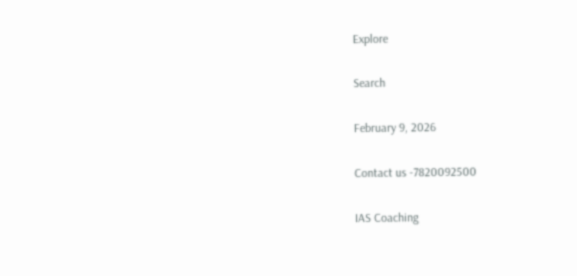Explore

Search

February 9, 2026

Contact us -7820092500

IAS Coaching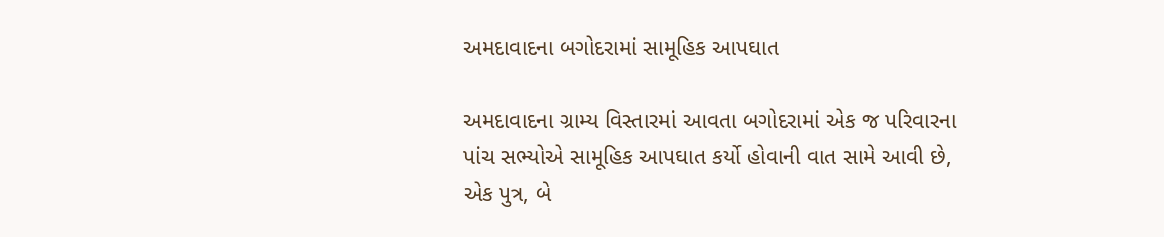અમદાવાદના બગોદરામાં સામૂહિક આપઘાત

અમદાવાદના ગ્રામ્ય વિસ્તારમાં આવતા બગોદરામાં એક જ પરિવારના પાંચ સભ્યોએ સામૂહિક આપઘાત કર્યો હોવાની વાત સામે આવી છે, એક પુત્ર, બે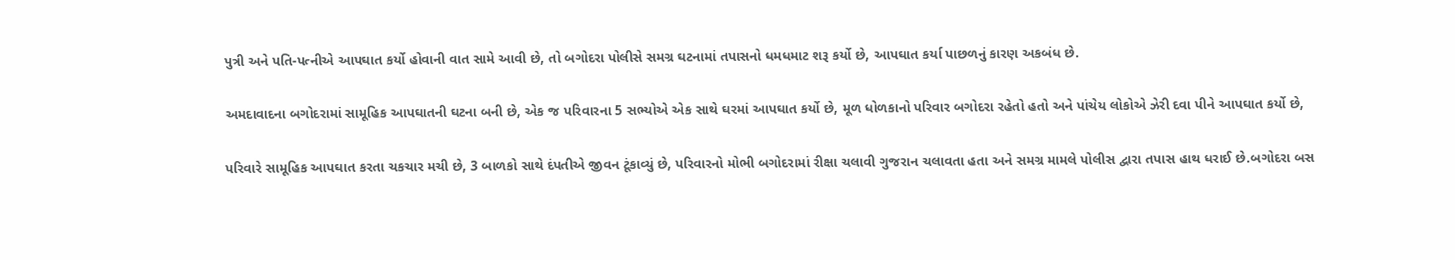પુત્રી અને પતિ-પત્નીએ આપઘાત કર્યો હોવાની વાત સામે આવી છે, તો બગોદરા પોલીસે સમગ્ર ઘટનામાં તપાસનો ધમધમાટ શરૂ કર્યો છે, આપઘાત કર્યા પાછળનું કારણ અકબંધ છે.

અમદાવાદના બગોદરામાં સામૂહિક આપઘાતની ઘટના બની છે, એક જ પરિવારના 5 સભ્યોએ એક સાથે ઘરમાં આપઘાત કર્યો છે, મૂળ ધોળકાનો પરિવાર બગોદરા રહેતો હતો અને પાંચેય લોકોએ ઝેરી દવા પીને આપઘાત કર્યો છે,

પરિવારે સામૂહિક આપઘાત કરતા ચકચાર મચી છે, 3 બાળકો સાથે દંપતીએ જીવન ટૂંકાવ્યું છે, પરિવારનો મોભી બગોદરામાં રીક્ષા ચલાવી ગુજરાન ચલાવતા હતા અને સમગ્ર મામલે પોલીસ દ્વારા તપાસ હાથ ધરાઈ છે.બગોદરા બસ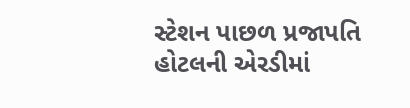સ્ટેશન પાછળ પ્રજાપતિ હોટલની એરડીમાં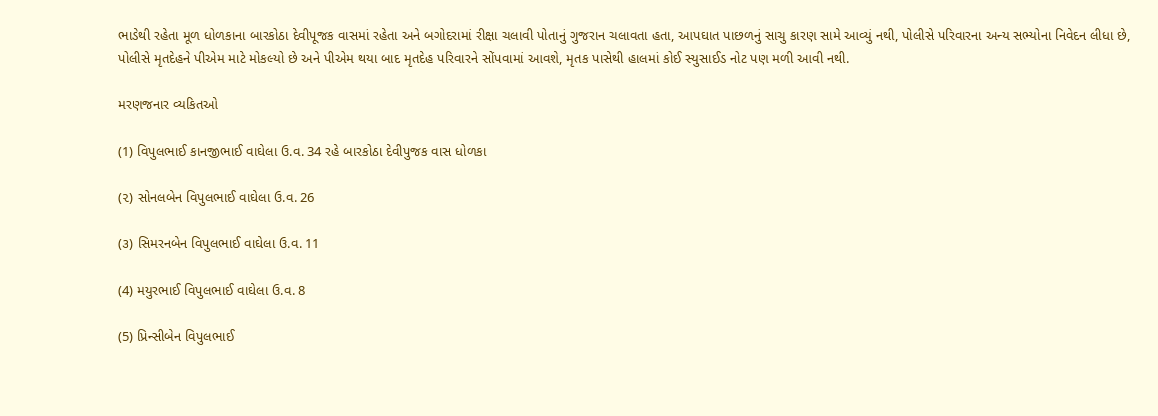ભાડેથી રહેતા મૂળ ધોળકાના બારકોઠા દેવીપૂજક વાસમાં રહેતા અને બગોદરામાં રીક્ષા ચલાવી પોતાનું ગુજરાન ચલાવતા હતા, આપઘાત પાછળનું સાચુ કારણ સામે આવ્યું નથી, પોલીસે પરિવારના અન્ય સભ્યોના નિવેદન લીધા છે, પોલીસે મૃતદેહને પીએમ માટે મોકલ્યો છે અને પીએમ થયા બાદ મૃતદેહ પરિવારને સોંપવામાં આવશે, મૃતક પાસેથી હાલમાં કોઈ સ્યુસાઈડ નોટ પણ મળી આવી નથી.

મરણજનાર વ્યકિતઓ

(1) વિપુલભાઈ કાનજીભાઈ વાઘેલા ઉ.વ. 34 રહે બારકોઠા દેવીપુજક વાસ ધોળકા

(૨) સોનલબેન વિપુલભાઈ વાઘેલા ઉ.વ. 26

(૩) સિમરનબેન વિપુલભાઈ વાઘેલા ઉ.વ. 11

(4) મયુરભાઈ વિપુલભાઈ વાઘેલા ઉ.વ. 8

(5) પ્રિન્સીબેન વિપુલભાઈ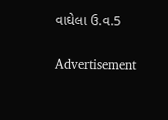વાઘેલા ઉ.વ.5

Advertisement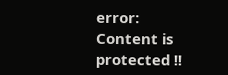error: Content is protected !!